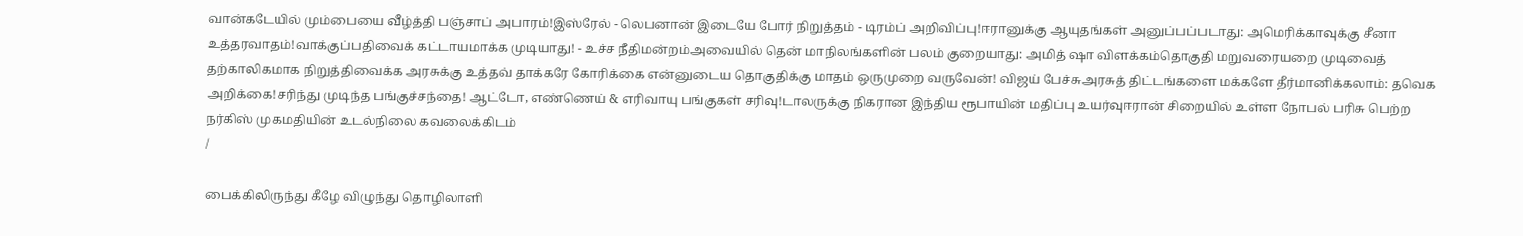வான்கடேயில் மும்பையை வீழ்த்தி பஞ்சாப் அபாரம்!இஸ்ரேல் - லெபனான் இடையே போர் நிறுத்தம் - டிரம்ப் அறிவிப்பு!ஈரானுக்கு ஆயுதங்கள் அனுப்பப்படாது: அமெரிக்காவுக்கு சீனா உத்தரவாதம்!வாக்குப்பதிவைக் கட்டாயமாக்க முடியாது! - உச்ச நீதிமன்றம்அவையில் தென் மாநிலங்களின் பலம் குறையாது: அமித் ஷா விளக்கம்தொகுதி மறுவரையறை முடிவைத் தற்காலிகமாக நிறுத்திவைக்க அரசுக்கு உத்தவ் தாக்கரே கோரிக்கை என்னுடைய தொகுதிக்கு மாதம் ஒருமுறை வருவேன்! விஜய் பேச்சுஅரசுத் திட்டங்களை மக்களே தீர்மானிக்கலாம்: தவெக அறிக்கை!சரிந்து முடிந்த பங்குச்சந்தை! ஆட்டோ, எண்ணெய் & எரிவாயு பங்குகள் சரிவு!டாலருக்கு நிகரான இந்திய ரூபாயின் மதிப்பு உயர்வுஈரான் சிறையில் உள்ள நோபல் பரிசு பெற்ற நர்கிஸ் முகமதியின் உடல்நிலை கவலைக்கிடம்
/

பைக்கிலிருந்து கீழே விழுந்து தொழிலாளி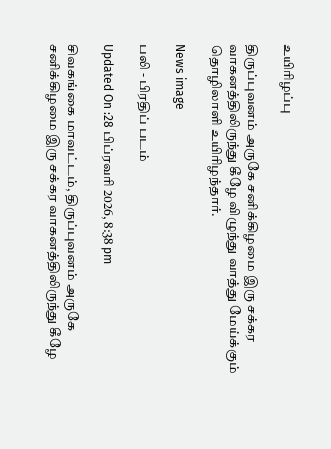உயிரிழப்பு

திருப்புவனம் அருகே சனிக்கிழமை இரு சக்கர வாகனத்திலிருந்து கீழே விழுந்து வாத்து மேய்க்கும் தொழிலாளி உயிரிழந்தார்.

News image

பலி - பிரதிப் படம்

Updated On :28 பிப்ரவரி 2026, 8:38 pm

சிவகங்கை மாவட்டம், திருப்புவனம் அருகே சனிக்கிழமை இரு சக்கர வாகனத்திலிருந்து கீழே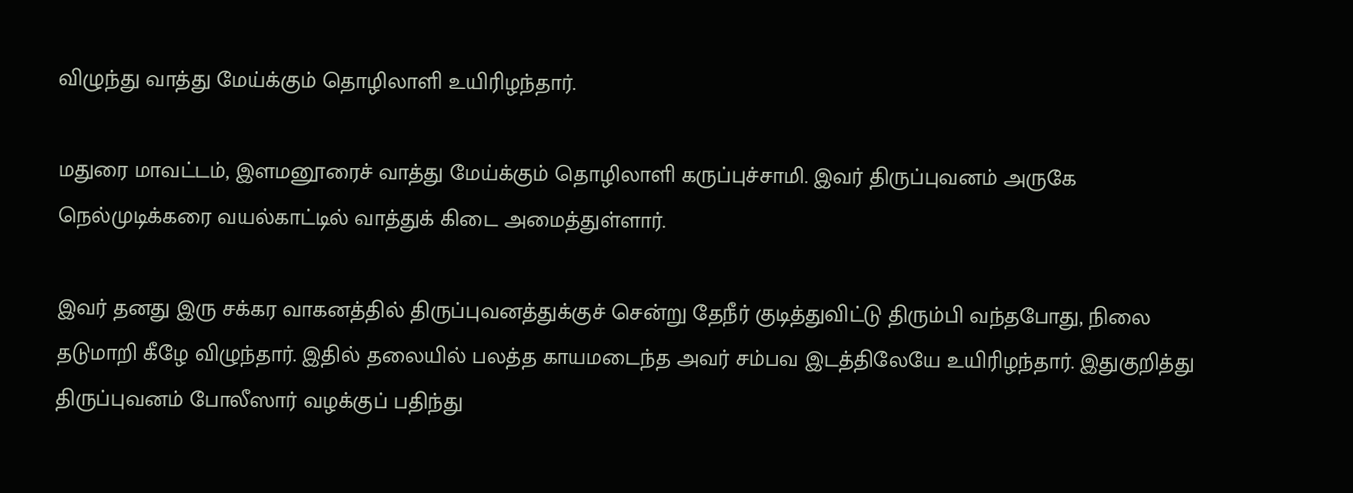விழுந்து வாத்து மேய்க்கும் தொழிலாளி உயிரிழந்தார்.

மதுரை மாவட்டம், இளமனூரைச் வாத்து மேய்க்கும் தொழிலாளி கருப்புச்சாமி. இவர் திருப்புவனம் அருகே நெல்முடிக்கரை வயல்காட்டில் வாத்துக் கிடை அமைத்துள்ளார்.

இவர் தனது இரு சக்கர வாகனத்தில் திருப்புவனத்துக்குச் சென்று தேநீர் குடித்துவிட்டு திரும்பி வந்தபோது, நிலை தடுமாறி கீழே விழுந்தார். இதில் தலையில் பலத்த காயமடைந்த அவர் சம்பவ இடத்திலேயே உயிரிழந்தார். இதுகுறித்து திருப்புவனம் போலீஸார் வழக்குப் பதிந்து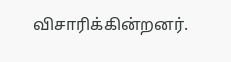விசாரிக்கின்றனர்.